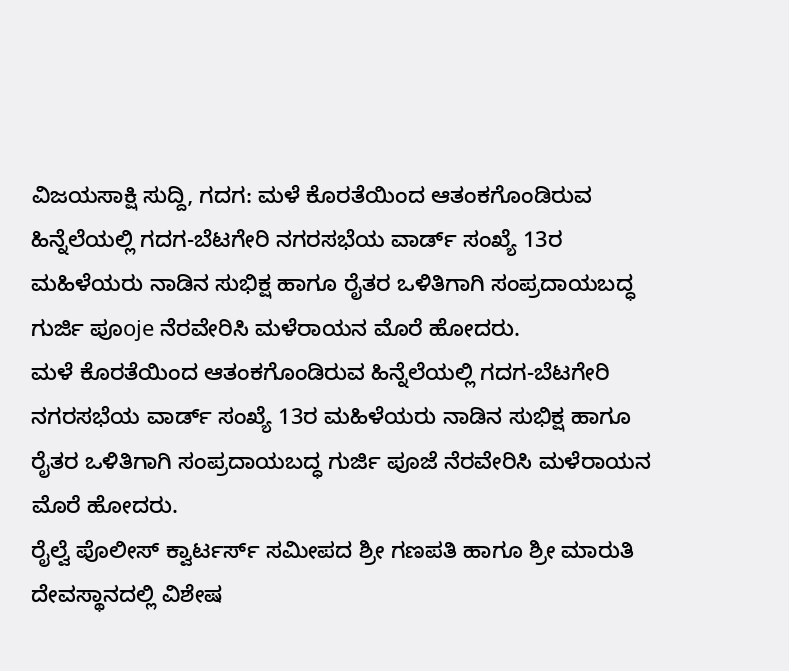ವಿಜಯಸಾಕ್ಷಿ ಸುದ್ದಿ, ಗದಗ: ಮಳೆ ಕೊರತೆಯಿಂದ ಆತಂಕಗೊಂಡಿರುವ ಹಿನ್ನೆಲೆಯಲ್ಲಿ ಗದಗ-ಬೆಟಗೇರಿ ನಗರಸಭೆಯ ವಾರ್ಡ್ ಸಂಖ್ಯೆ 13ರ ಮಹಿಳೆಯರು ನಾಡಿನ ಸುಭಿಕ್ಷ ಹಾಗೂ ರೈತರ ಒಳಿತಿಗಾಗಿ ಸಂಪ್ರದಾಯಬದ್ಧ ಗುರ್ಜಿ ಪೂoje ನೆರವೇರಿಸಿ ಮಳೆರಾಯನ ಮೊರೆ ಹೋದರು.
ಮಳೆ ಕೊರತೆಯಿಂದ ಆತಂಕಗೊಂಡಿರುವ ಹಿನ್ನೆಲೆಯಲ್ಲಿ ಗದಗ-ಬೆಟಗೇರಿ ನಗರಸಭೆಯ ವಾರ್ಡ್ ಸಂಖ್ಯೆ 13ರ ಮಹಿಳೆಯರು ನಾಡಿನ ಸುಭಿಕ್ಷ ಹಾಗೂ ರೈತರ ಒಳಿತಿಗಾಗಿ ಸಂಪ್ರದಾಯಬದ್ಧ ಗುರ್ಜಿ ಪೂಜೆ ನೆರವೇರಿಸಿ ಮಳೆರಾಯನ ಮೊರೆ ಹೋದರು.
ರೈಲ್ವೆ ಪೊಲೀಸ್ ಕ್ವಾರ್ಟರ್ಸ್ ಸಮೀಪದ ಶ್ರೀ ಗಣಪತಿ ಹಾಗೂ ಶ್ರೀ ಮಾರುತಿ ದೇವಸ್ಥಾನದಲ್ಲಿ ವಿಶೇಷ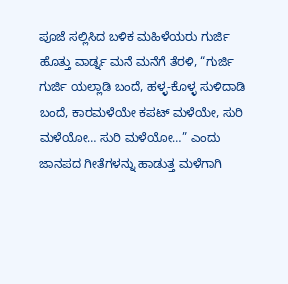ಪೂಜೆ ಸಲ್ಲಿಸಿದ ಬಳಿಕ ಮಹಿಳೆಯರು ಗುರ್ಜಿ ಹೊತ್ತು ವಾರ್ಡ್ನ ಮನೆ ಮನೆಗೆ ತೆರಳಿ, “ಗುರ್ಜಿ ಗುರ್ಜಿ ಯಲ್ಲಾಡಿ ಬಂದೆ, ಹಳ್ಳ-ಕೊಳ್ಳ ಸುಳಿದಾಡಿ ಬಂದೆ, ಕಾರಮಳೆಯೇ ಕಪಟ್ ಮಳೆಯೇ, ಸುರಿ ಮಳೆಯೋ… ಸುರಿ ಮಳೆಯೋ…” ಎಂದು ಜಾನಪದ ಗೀತೆಗಳನ್ನು ಹಾಡುತ್ತ ಮಳೆಗಾಗಿ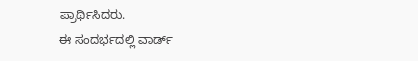ಪ್ರಾರ್ಥಿಸಿದರು.
ಈ ಸಂದರ್ಭದಲ್ಲಿ ವಾರ್ಡ್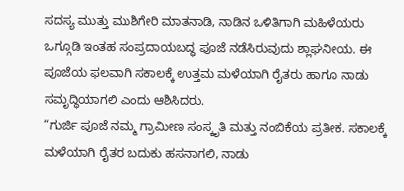ಸದಸ್ಯ ಮುತ್ತು ಮುಶಿಗೇರಿ ಮಾತನಾಡಿ, ನಾಡಿನ ಒಳಿತಿಗಾಗಿ ಮಹಿಳೆಯರು ಒಗ್ಗೂಡಿ ಇಂತಹ ಸಂಪ್ರದಾಯಬದ್ಧ ಪೂಜೆ ನಡೆಸಿರುವುದು ಶ್ಲಾಘನೀಯ. ಈ ಪೂಜೆಯ ಫಲವಾಗಿ ಸಕಾಲಕ್ಕೆ ಉತ್ತಮ ಮಳೆಯಾಗಿ ರೈತರು ಹಾಗೂ ನಾಡು ಸಮೃದ್ಧಿಯಾಗಲಿ ಎಂದು ಆಶಿಸಿದರು.
“ಗುರ್ಜಿ ಪೂಜೆ ನಮ್ಮ ಗ್ರಾಮೀಣ ಸಂಸ್ಕೃತಿ ಮತ್ತು ನಂಬಿಕೆಯ ಪ್ರತೀಕ. ಸಕಾಲಕ್ಕೆ ಮಳೆಯಾಗಿ ರೈತರ ಬದುಕು ಹಸನಾಗಲಿ, ನಾಡು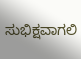ಸುಭಿಕ್ಷವಾಗಲಿ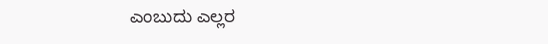ಎಂಬುದು ಎಲ್ಲರ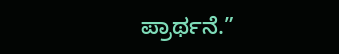ಪ್ರಾರ್ಥನೆ.”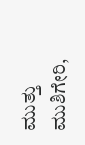ಮುತ್ತು ಮುಶಿಗೇರಿ,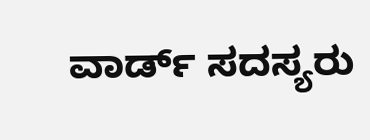ವಾರ್ಡ್ ಸದಸ್ಯರು